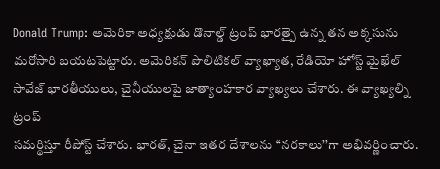Donald Trump: అమెరికా అధ్యక్షుడు డొనాల్డ్ ట్రంప్ భారత్పై ఉన్న తన అక్కసును మరోసారి బయటపెట్టారు. అమెరికన్ పొలిటికల్ వ్యాఖ్యాత, రేడియో హోస్ట్ మైఖేల్ సావేజ్ భారతీయులు, చైనీయులపై జాత్యాంహకార వ్యాఖ్యలు చేశారు. ఈ వ్యాఖ్యల్ని ట్రంప్
సమర్థిస్తూ రీపోస్ట్ చేశారు. భారత్, చైనా ఇతర దేశాలను ‘‘నరకాలు’’గా అభివర్ణించారు.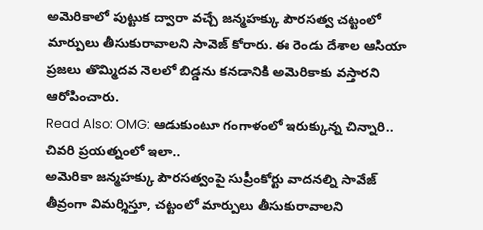అమెరికాలో పుట్టుక ద్వారా వచ్చే జన్మహక్కు పౌరసత్వ చట్టంలో మార్పులు తీసుకురావాలని సావెజ్ కోరారు. ఈ రెండు దేశాల ఆసియా ప్రజలు తొమ్మిదవ నెలలో బిడ్డను కనడానికి అమెరికాకు వస్తారని ఆరోపించారు.
Read Also: OMG: ఆడుకుంటూ గంగాళంలో ఇరుక్కున్న చిన్నారి.. చివరి ప్రయత్నంలో ఇలా..
అమెరికా జన్మహక్కు పౌరసత్వంపై సుప్రీంకోర్టు వాదనల్ని సావేజ్ తీవ్రంగా విమర్శిస్తూ, చట్టంలో మార్పులు తీసుకురావాలని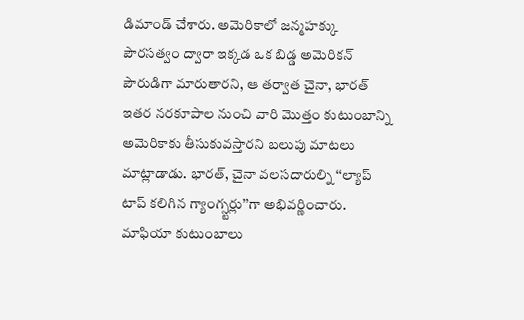డిమాండ్ చేశారు. అమెరికాలో జన్మహక్కు పౌరసత్వం ద్వారా ఇక్కడ ఒక బిడ్డ అమెరికన్ పౌరుడిగా మారుతారని, ఆ తర్వాత చైనా, భారత్ ఇతర నరకూపాల నుంచి వారి మొత్తం కుటుంబాన్ని అమెరికాకు తీసుకువస్తారని బలుపు మాటలు మాట్లాడాడు. భారత్, చైనా వలసదారుల్ని ‘‘ల్యాప్ టాప్ కలిగిన గ్యాంగ్స్టర్లు’’గా అభివర్ణించారు. మాఫియా కుటుంబాలు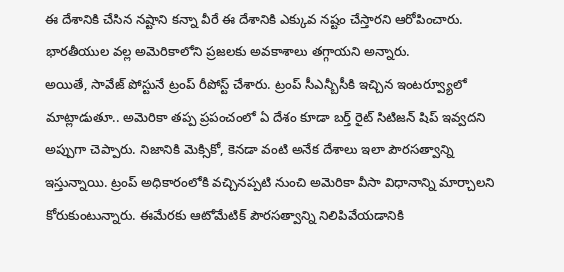ఈ దేశానికి చేసిన నష్టాని కన్నా వీరే ఈ దేశానికి ఎక్కువ నష్టం చేస్తారని ఆరోపించారు. భారతీయుల వల్ల అమెరికాలోని ప్రజలకు అవకాశాలు తగ్గాయని అన్నారు.
అయితే, సావేజ్ పోస్టునే ట్రంప్ రీపోస్ట్ చేశారు. ట్రంప్ సీఎన్బీసీకి ఇచ్చిన ఇంటర్వ్యూలో మాట్లాడుతూ.. అమెరికా తప్ప ప్రపంచంలో ఏ దేశం కూడా బర్త్ రైట్ సిటిజన్ షిప్ ఇవ్వదని అప్పుగా చెప్పారు. నిజానికి మెక్సికో, కెనడా వంటి అనేక దేశాలు ఇలా పౌరసత్వాన్ని ఇస్తున్నాయి. ట్రంప్ అధికారంలోకి వచ్చినప్పటి నుంచి అమెరికా వీసా విధానాన్ని మార్చాలని కోరుకుంటున్నారు. ఈమేరకు ఆటోమేటిక్ పౌరసత్వాన్ని నిలిపివేయడానికి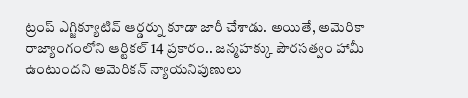ట్రంప్ ఎగ్జిక్యూటివ్ ఆర్డర్ను కూడా జారీ చేశాడు. అయితే, అమెరికా రాజ్యాంగంలోని ఆర్టికల్ 14 ప్రకారం.. జన్మహక్కు పౌరసత్వం హామీ ఉంటుందని అమెరికన్ న్యాయనిపుణులు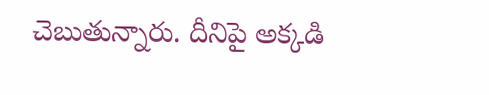చెబుతున్నారు. దీనిపై అక్కడి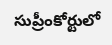సుప్రీంకోర్టులో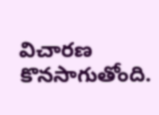విచారణ కొనసాగుతోంది.